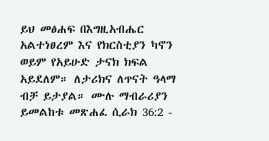ይህ መፅሐፍ በእግዚአብሔር አልተነፀረም እና የክርስቲያን ካኖን ወይም የአይሁድ ታናክ ክፍል አይደለም። ለታሪክና ለጥናት ዓላማ ብቻ ይታያል። ሙሉ ማብራሪያን ይመልከቱ መጽሐፈ ሲራክ 36:2 -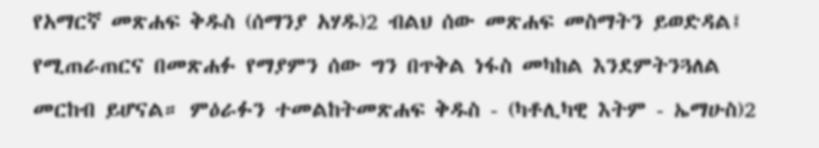የአማርኛ መጽሐፍ ቅዱስ (ሰማንያ አሃዱ)2 ብልህ ሰው መጽሐፍ መስማትን ይወድዳል፤ የሚጠራጠርና በመጽሐፉ የማያምን ሰው ግን በጥቅል ነፋስ መካከል እንደምትንጓለል መርከብ ይሆናል። ምዕራፉን ተመልከትመጽሐፍ ቅዱስ - (ካቶሊካዊ እትም - ኤማሁስ)2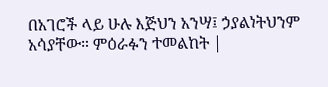በአገሮች ላይ ሁሉ እጅህን አንሣ፤ ኃያልነትህንም አሳያቸው። ምዕራፉን ተመልከት |